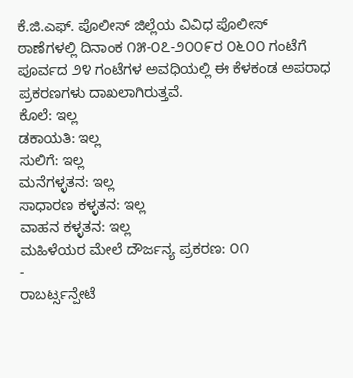ಕೆ.ಜಿ.ಎಫ್. ಪೊಲೀಸ್ ಜಿಲ್ಲೆಯ ವಿವಿಧ ಪೊಲೀಸ್ ಠಾಣೆಗಳಲ್ಲಿ ದಿನಾಂಕ ೧೫-೦೭-೨೦೦೯ರ ೦೬೦೦ ಗಂಟೆಗೆ ಪೂರ್ವದ ೨೪ ಗಂಟೆಗಳ ಅವಧಿಯಲ್ಲಿ ಈ ಕೆಳಕಂಡ ಅಪರಾಧ ಪ್ರಕರಣಗಳು ದಾಖಲಾಗಿರುತ್ತವೆ.
ಕೊಲೆ: ಇಲ್ಲ
ಡಕಾಯತಿ: ಇಲ್ಲ
ಸುಲಿಗೆ: ಇಲ್ಲ
ಮನೆಗಳ್ಳತನ: ಇಲ್ಲ
ಸಾಧಾರಣ ಕಳ್ಳತನ: ಇಲ್ಲ
ವಾಹನ ಕಳ್ಳತನ: ಇಲ್ಲ
ಮಹಿಳೆಯರ ಮೇಲೆ ದೌರ್ಜನ್ಯ ಪ್ರಕರಣ: ೦೧
-
ರಾಬರ್ಟ್ಸನ್ಪೇಟೆ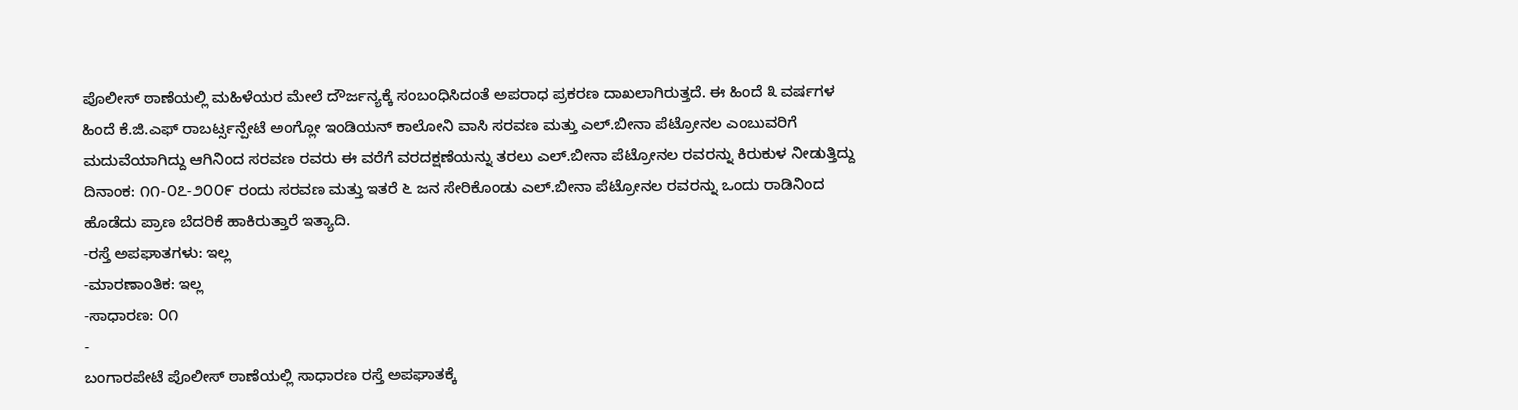ಪೊಲೀಸ್ ಠಾಣೆಯಲ್ಲಿ ಮಹಿಳೆಯರ ಮೇಲೆ ದೌರ್ಜನ್ಯಕ್ಕೆ ಸಂಬಂಧಿಸಿದಂತೆ ಅಪರಾಧ ಪ್ರಕರಣ ದಾಖಲಾಗಿರುತ್ತದೆ. ಈ ಹಿಂದೆ ೩ ವರ್ಷಗಳ ಹಿಂದೆ ಕೆ.ಜಿ.ಎಫ್ ರಾಬರ್ಟ್ಸನ್ಪೇಟೆ ಅಂಗ್ಲೋ ಇಂಡಿಯನ್ ಕಾಲೋನಿ ವಾಸಿ ಸರವಣ ಮತ್ತು ಎಲ್.ಬೀನಾ ಪೆಟ್ರೋನಲ ಎಂಬುವರಿಗೆ ಮದುವೆಯಾಗಿದ್ದು ಆಗಿನಿಂದ ಸರವಣ ರವರು ಈ ವರೆಗೆ ವರದಕ್ಷಣೆಯನ್ನು ತರಲು ಎಲ್.ಬೀನಾ ಪೆಟ್ರೋನಲ ರವರನ್ನು ಕಿರುಕುಳ ನೀಡುತ್ತಿದ್ದು ದಿನಾಂಕ: ೧೧-೦೭-೨೦೦೯ ರಂದು ಸರವಣ ಮತ್ತು ಇತರೆ ೬ ಜನ ಸೇರಿಕೊಂಡು ಎಲ್.ಬೀನಾ ಪೆಟ್ರೋನಲ ರವರನ್ನು ಒಂದು ರಾಡಿನಿಂದ ಹೊಡೆದು ಪ್ರಾಣ ಬೆದರಿಕೆ ಹಾಕಿರುತ್ತಾರೆ ಇತ್ಯಾದಿ.
-ರಸ್ತೆ ಅಪಘಾತಗಳು: ಇಲ್ಲ
-ಮಾರಣಾಂತಿಕ: ಇಲ್ಲ
-ಸಾಧಾರಣ: ೦೧
-
ಬಂಗಾರಪೇಟೆ ಪೊಲೀಸ್ ಠಾಣೆಯಲ್ಲಿ ಸಾಧಾರಣ ರಸ್ತೆ ಅಪಘಾತಕ್ಕೆ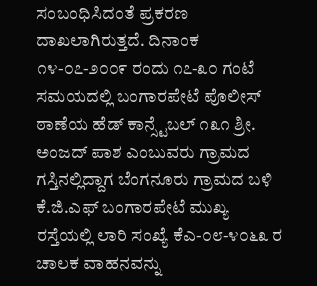ಸಂಬಂಧಿಸಿದಂತೆ ಪ್ರಕರಣ ದಾಖಲಾಗಿರುತ್ತದೆ. ದಿನಾಂಕ ೧೪-೦೭-೨೦೦೯ ರಂದು ೧೭-೩೦ ಗಂಟೆ ಸಮಯದಲ್ಲಿ ಬಂಗಾರಪೇಟೆ ಪೊಲೀಸ್ ಠಾಣೆಯ ಹೆಡ್ ಕಾನ್ಸ್ಟೆಬಲ್ ೧೩೧ ಶ್ರೀ. ಅಂಜದ್ ಪಾಶ ಎಂಬುವರು ಗ್ರಾಮದ ಗಸ್ತಿನಲ್ಲಿದ್ದಾಗ ಬೆಂಗನೂರು ಗ್ರಾಮದ ಬಳಿ ಕೆ.ಜಿ.ಎಫ್ ಬಂಗಾರಪೇಟೆ ಮುಖ್ಯ ರಸ್ತೆಯಲ್ಲಿ ಲಾರಿ ಸಂಖ್ಯೆ ಕೆಎ-೦೮-೪೦೬೩ ರ ಚಾಲಕ ವಾಹನವನ್ನು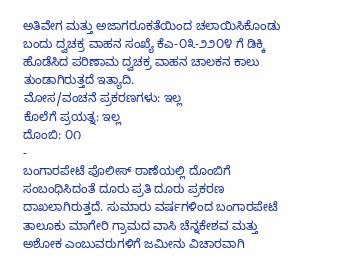ಅತಿವೇಗ ಮತ್ತು ಅಜಾಗರೂಕತೆಯಿಂದ ಚಲಾಯಿಸಿಕೊಂಡು ಬಂದು ದ್ವಚಕ್ರ ವಾಹನ ಸಂಖ್ಯೆ ಕೆಎ-೦೩-೨೨೦೪ ಗೆ ಡಿಕ್ಕಿ ಹೊಡೆಸಿದ ಪರಿಣಾಮ ದ್ವಚಕ್ರ ವಾಹನ ಚಾಲಕನ ಕಾಲು ತುಂಡಾಗಿರುತ್ತದೆ ಇತ್ಯಾದಿ.
ಮೋಸ/ವಂಚನೆ ಪ್ರಕರಣಗಳು: ಇಲ್ಲ
ಕೊಲೆಗೆ ಪ್ರಯತ್ನ: ಇಲ್ಲ
ದೊಂಬಿ: ೦೧
-
ಬಂಗಾರಪೇಟೆ ಪೊಲೀಸ್ ಠಾಣೆಯಲ್ಲಿ ದೊಂಬಿಗೆ ಸಂಬಂಧಿಸಿದಂತೆ ದೂರು ಪ್ರತಿ ದೂರು ಪ್ರಕರಣ ದಾಖಲಾಗಿರುತ್ತದೆ. ಸುಮಾರು ವರ್ಷಗಳಿಂದ ಬಂಗಾರಪೇಟೆ ತಾಲೂಕು ಮಾಗೇರಿ ಗ್ರಾಮದ ವಾಸಿ ಚೆನ್ನಕೇಶವ ಮತ್ತು ಅಶೋಕ ಎಂಬುವರುಗಳಿಗೆ ಜಮೀನು ವಿಚಾರವಾಗಿ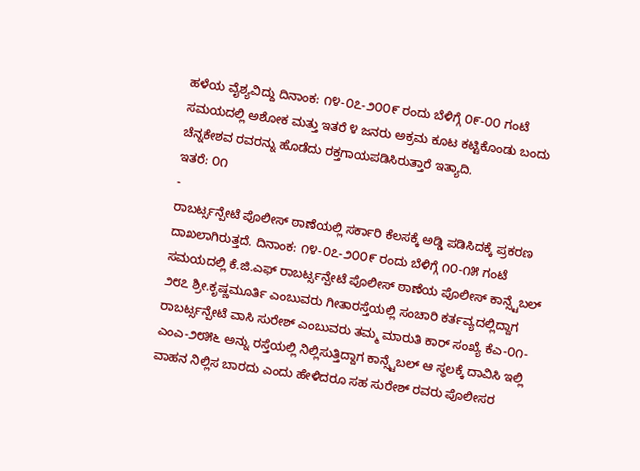ಹಳೆಯ ವೈಶ್ಯವಿದ್ದು ದಿನಾಂಕ: ೧೪-೦೭-೨೦೦೯ ರಂದು ಬೆಳಿಗ್ಗೆ ೦೯-೦೦ ಗಂಟೆ ಸಮಯದಲ್ಲಿ ಅಶೋಕ ಮತ್ತು ಇತರೆ ೪ ಜನರು ಅಕ್ರಮ ಕೂಟ ಕಟ್ಟಿಕೊಂಡು ಬಂದು ಚೆನ್ನಕೇಶವ ರವರನ್ನು ಹೊಡೆದು ರಕ್ತಗಾಯಪಡಿಸಿರುತ್ತಾರೆ ಇತ್ಯಾದಿ.
ಇತರೆ: ೦೧
-
ರಾಬರ್ಟ್ಸನ್ಪೇಟೆ ಪೊಲೀಸ್ ಠಾಣೆಯಲ್ಲಿ ಸರ್ಕಾರಿ ಕೆಲಸಕ್ಕೆ ಅಡ್ಡಿ ಪಡಿಸಿದಕ್ಕೆ ಪ್ರಕರಣ ದಾಖಲಾಗಿರುತ್ತದೆ. ದಿನಾಂಕ: ೧೪-೦೭-೨೦೦೯ ರಂದು ಬೆಳಿಗ್ಗೆ ೧೦-೧೫ ಗಂಟೆ ಸಮಯದಲ್ಲಿ ಕೆ.ಜಿ.ಎಫ್ ರಾಬರ್ಟ್ಸನ್ಪೇಟೆ ಪೊಲೀಸ್ ಠಾಣೆಯ ಪೊಲೀಸ್ ಕಾನ್ಸ್ಟೆಬಲ್ ೨೮೭ ಶ್ರೀ.ಕೃಷ್ಣಮೂರ್ತಿ ಎಂಬುವರು ಗೀತಾರಸ್ತೆಯಲ್ಲಿ ಸಂಚಾರಿ ಕರ್ತವ್ಯದಲ್ಲಿದ್ದಾಗ ರಾಬರ್ಟ್ಸನ್ಪೇಟೆ ವಾಸಿ ಸುರೇಶ್ ಎಂಬುವರು ತಮ್ಮ ಮಾರುತಿ ಕಾರ್ ಸಂಖ್ಯೆ ಕೆಎ-೦೧-ಎಂಎ-೨೮೫೬ ಅನ್ನು ರಸ್ತೆಯಲ್ಲಿ ನಿಲ್ಲಿಸುತ್ತಿದ್ದಾಗ ಕಾನ್ಸ್ಟೆಬಲ್ ಆ ಸ್ಥಲಕ್ಕೆ ದಾವಿಸಿ ಇಲ್ಲಿ ವಾಹನ ನಿಲ್ಲಿಸ ಬಾರದು ಎಂದು ಹೇಳಿದರೂ ಸಹ ಸುರೇಶ್ ರವರು ಪೊಲೀಸರ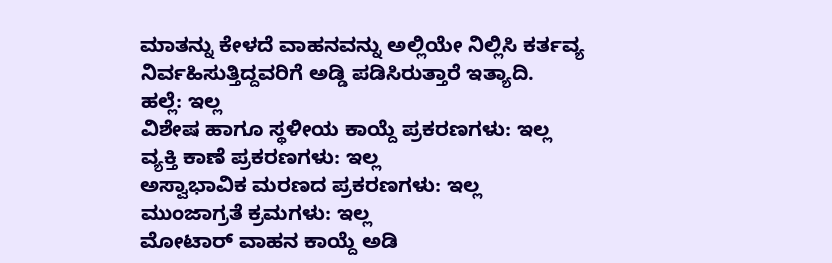ಮಾತನ್ನು ಕೇಳದೆ ವಾಹನವನ್ನು ಅಲ್ಲಿಯೇ ನಿಲ್ಲಿಸಿ ಕರ್ತವ್ಯ ನಿರ್ವಹಿಸುತ್ತಿದ್ದವರಿಗೆ ಅಡ್ಡಿ ಪಡಿಸಿರುತ್ತಾರೆ ಇತ್ಯಾದಿ.
ಹಲ್ಲೆ: ಇಲ್ಲ
ವಿಶೇಷ ಹಾಗೂ ಸ್ಥಳೀಯ ಕಾಯ್ದೆ ಪ್ರಕರಣಗಳು: ಇಲ್ಲ
ವ್ಯಕ್ತಿ ಕಾಣೆ ಪ್ರಕರಣಗಳು: ಇಲ್ಲ
ಅಸ್ವಾಭಾವಿಕ ಮರಣದ ಪ್ರಕರಣಗಳು: ಇಲ್ಲ
ಮುಂಜಾಗ್ರತೆ ಕ್ರಮಗಳು: ಇಲ್ಲ
ಮೋಟಾರ್ ವಾಹನ ಕಾಯ್ದೆ ಅಡಿ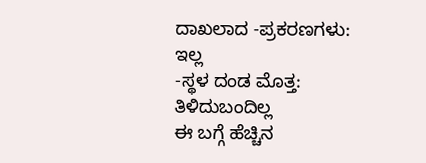ದಾಖಲಾದ -ಪ್ರಕರಣಗಳು: ಇಲ್ಲ
-ಸ್ಥಳ ದಂಡ ಮೊತ್ತ: ತಿಳಿದುಬಂದಿಲ್ಲ
ಈ ಬಗ್ಗೆ ಹೆಚ್ಚಿನ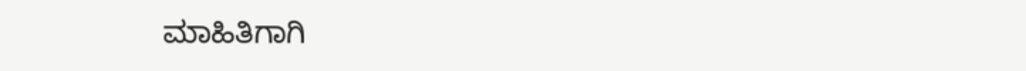ಮಾಹಿತಿಗಾಗಿ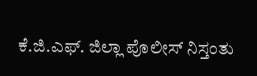ಕೆ.ಜಿ.ಎಫ್. ಜಿಲ್ಲಾ ಪೊಲೀಸ್ ನಿಸ್ತಂತು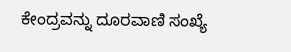ಕೇಂದ್ರವನ್ನು ದೂರವಾಣಿ ಸಂಖ್ಯೆ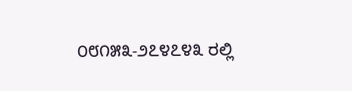೦೮೧೫೩-೨೭೪೭೪೩ ರಲ್ಲಿ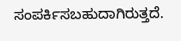ಸಂಪರ್ಕಿಸಬಹುದಾಗಿರುತ್ತದೆ.